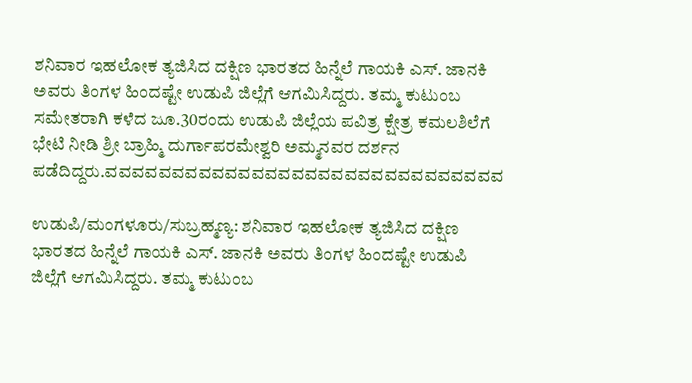ಶನಿವಾರ ಇಹಲೋಕ ತ್ಯಜಿಸಿದ ದಕ್ಷಿಣ ಭಾರತದ ಹಿನ್ನೆಲೆ ಗಾಯಕಿ ಎಸ್‌. ಜಾನಕಿ ಅವರು ತಿಂಗಳ ಹಿಂದಷ್ಟೇ ಉಡುಪಿ ಜಿಲ್ಲೆಗೆ ಆಗಮಿಸಿದ್ದರು. ತಮ್ಮ ಕುಟುಂಬ ಸಮೇತರಾಗಿ ಕಳೆದ ಜೂ.30ರಂದು ಉಡುಪಿ ಜಿಲ್ಲೆಯ ಪವಿತ್ರ ಕ್ಷೇತ್ರ ಕಮಲಶಿಲೆಗೆ ಭೇಟಿ ನೀಡಿ ಶ್ರೀ ಬ್ರಾಹ್ಮಿ ದುರ್ಗಾಪರಮೇಶ್ವರಿ ಅಮ್ಮನವರ ದರ್ಶನ ಪಡೆದಿದ್ದರು.ವವವವವವವವವವವವವವವವವವವವವವವವವವವವವವ

ಉಡುಪಿ/ಮಂಗಳೂರು/ಸುಬ್ರಹ್ಮಣ್ಯ: ಶನಿವಾರ ಇಹಲೋಕ ತ್ಯಜಿಸಿದ ದಕ್ಷಿಣ ಭಾರತದ ಹಿನ್ನೆಲೆ ಗಾಯಕಿ ಎಸ್‌. ಜಾನಕಿ ಅವರು ತಿಂಗಳ ಹಿಂದಷ್ಟೇ ಉಡುಪಿ ಜಿಲ್ಲೆಗೆ ಆಗಮಿಸಿದ್ದರು. ತಮ್ಮ ಕುಟುಂಬ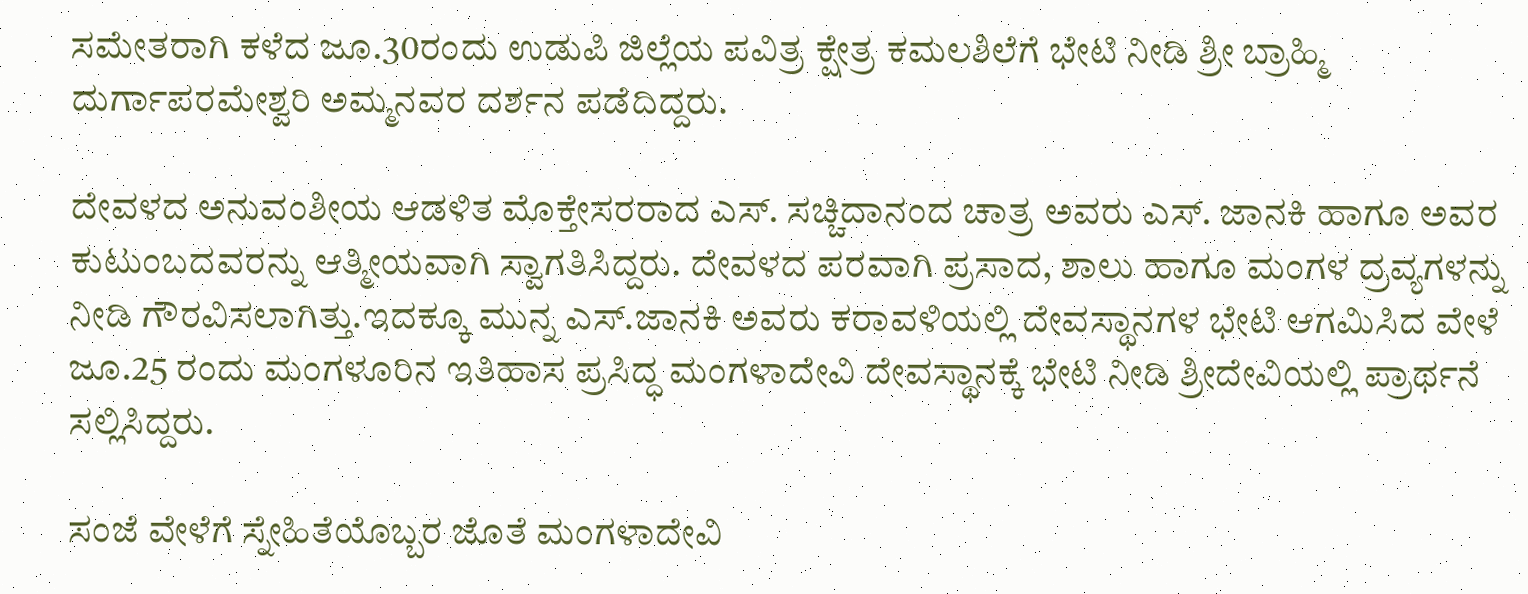ಸಮೇತರಾಗಿ ಕಳೆದ ಜೂ.30ರಂದು ಉಡುಪಿ ಜಿಲ್ಲೆಯ ಪವಿತ್ರ ಕ್ಷೇತ್ರ ಕಮಲಶಿಲೆಗೆ ಭೇಟಿ ನೀಡಿ ಶ್ರೀ ಬ್ರಾಹ್ಮಿ ದುರ್ಗಾಪರಮೇಶ್ವರಿ ಅಮ್ಮನವರ ದರ್ಶನ ಪಡೆದಿದ್ದರು.

ದೇವಳದ ಅನುವಂಶೀಯ ಆಡಳಿತ ಮೊಕ್ತೇಸರರಾದ ಎಸ್. ಸಚ್ಚಿದಾನಂದ ಚಾತ್ರ ಅವರು ಎಸ್‌. ಜಾನಕಿ ಹಾಗೂ ಅವರ ಕುಟುಂಬದವರನ್ನು ಆತ್ಮೀಯವಾಗಿ ಸ್ವಾಗತಿಸಿದ್ದರು. ದೇವಳದ ಪರವಾಗಿ ಪ್ರಸಾದ, ಶಾಲು ಹಾಗೂ ಮಂಗಳ ದ್ರವ್ಯಗಳನ್ನು ನೀಡಿ ಗೌರವಿಸಲಾಗಿತ್ತು.ಇದಕ್ಕೂ ಮುನ್ನ ಎಸ್‌.ಜಾನಕಿ ಅವರು ಕರಾವಳಿಯಲ್ಲಿ ದೇವಸ್ಥಾನಗಳ ಭೇಟಿ ಆಗಮಿಸಿದ ವೇಳೆ ಜೂ.25 ರಂದು ಮಂಗಳೂರಿನ ಇತಿಹಾಸ ಪ್ರಸಿದ್ಧ ಮಂಗಳಾದೇವಿ ದೇವಸ್ಥಾನಕ್ಕೆ ಭೇಟಿ ನೀಡಿ ಶ್ರೀದೇವಿಯಲ್ಲಿ ಪ್ರಾರ್ಥನೆ ಸಲ್ಲಿಸಿದ್ದರು.

ಸಂಜೆ ವೇಳೆಗೆ ಸ್ನೇಹಿತೆಯೊಬ್ಬರ ಜೊತೆ ಮಂಗಳಾದೇವಿ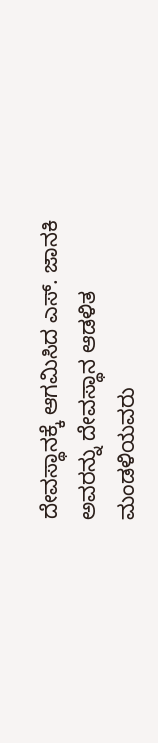ದೇವಸ್ಥಾನಕ್ಕೆ ಆಗಮಿಸಿದ ಎಸ್‌. ಜಾನಕಿ ಅವರನ್ನು ದೇವಸ್ಥಾನ ಆಡಳಿತ ಮಂಡಳಿಯವರು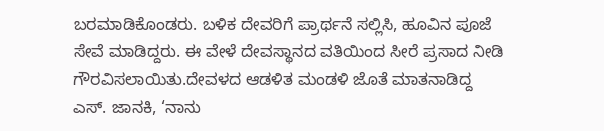ಬರಮಾಡಿಕೊಂಡರು. ಬಳಿಕ ದೇವರಿಗೆ ಪ್ರಾರ್ಥನೆ ಸಲ್ಲಿಸಿ, ಹೂವಿನ ಪೂಜೆ ಸೇವೆ ಮಾಡಿದ್ದರು. ಈ ವೇಳೆ ದೇವಸ್ಥಾನದ ವತಿಯಿಂದ ಸೀರೆ ಪ್ರಸಾದ ನೀಡಿ ಗೌರವಿಸಲಾಯಿತು.ದೇವಳದ ಆಡಳಿತ ಮಂಡಳಿ ಜೊತೆ ಮಾತನಾಡಿದ್ದ ಎಸ್‌. ಜಾನಕಿ, ‘ನಾನು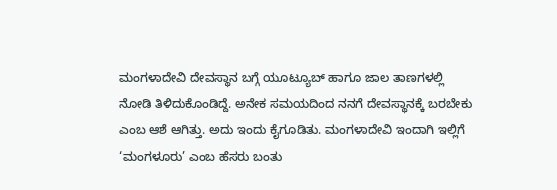ಮಂಗಳಾದೇವಿ ದೇವಸ್ಥಾನ ಬಗ್ಗೆ ಯೂಟ್ಯೂಬ್‌ ಹಾಗೂ ಜಾಲ ತಾಣಗಳಲ್ಲಿ ನೋಡಿ ತಿಳಿದುಕೊಂಡಿದ್ದೆ. ಅನೇಕ ಸಮಯದಿಂದ ನನಗೆ ದೇವಸ್ಥಾನಕ್ಕೆ ಬರಬೇಕು ಎಂಬ ಆಶೆ ಆಗಿತ್ತು. ಅದು ಇಂದು ಕೈಗೂಡಿತು. ಮಂಗಳಾದೇವಿ ಇಂದಾಗಿ ಇಲ್ಲಿಗೆ ‘ಮಂಗಳೂರು’ ಎಂಬ ಹೆಸರು ಬಂತು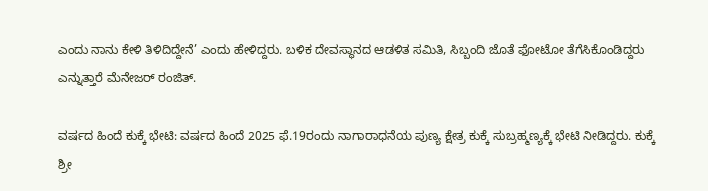ಎಂದು ನಾನು ಕೇಳಿ ತಿಳಿದಿದ್ದೇನೆ’ ಎಂದು ಹೇಳಿದ್ದರು. ಬಳಿಕ ದೇವಸ್ಥಾನದ ಆಡಳಿತ ಸಮಿತಿ, ಸಿಬ್ಬಂದಿ ಜೊತೆ ಫೋಟೋ ತೆಗೆಸಿಕೊಂಡಿದ್ದರು ಎನ್ನುತ್ತಾರೆ ಮೆನೇಜರ್‌ ರಂಜಿತ್‌.

ವರ್ಷದ ಹಿಂದೆ ಕುಕ್ಕೆ ಭೇಟಿ: ವರ್ಷದ ಹಿಂದೆ 2025 ಫೆ.19ರಂದು ನಾಗಾರಾಧನೆಯ ಪುಣ್ಯ ಕ್ಷೇತ್ರ ಕುಕ್ಕೆ ಸುಬ್ರಹ್ಮಣ್ಯಕ್ಕೆ ಭೇಟಿ ನೀಡಿದ್ದರು. ಕುಕ್ಕೆ ಶ್ರೀ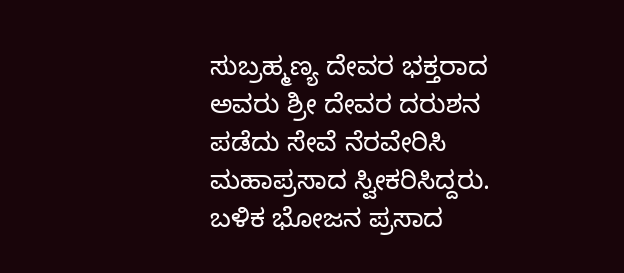ಸುಬ್ರಹ್ಮಣ್ಯ ದೇವರ ಭಕ್ತರಾದ ಅವರು ಶ್ರೀ ದೇವರ ದರುಶನ ಪಡೆದು ಸೇವೆ ನೆರವೇರಿಸಿ ಮಹಾಪ್ರಸಾದ ಸ್ವೀಕರಿಸಿದ್ದರು. ಬಳಿಕ ಭೋಜನ ಪ್ರಸಾದ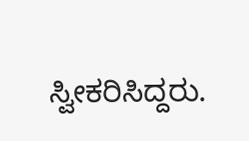ಸ್ವೀಕರಿಸಿದ್ದರು.